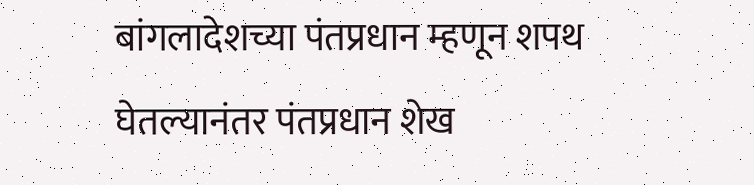बांगलादेशच्या पंतप्रधान म्हणून शपथ घेतल्यानंतर पंतप्रधान शेख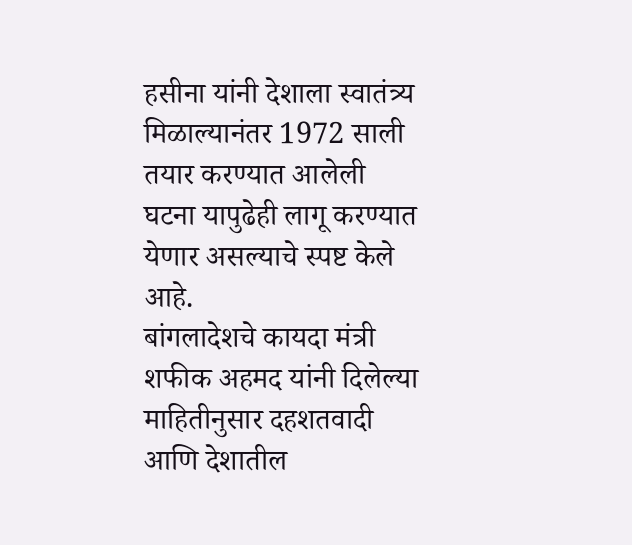हसीना यांनी देशाला स्वातंत्र्य मिळाल्यानंतर 1972 साली तयार करण्यात आलेली घटना यापुढेही लागू करण्यात येणार असल्याचे स्पष्ट केले आहे.
बांगलादेशचे कायदा मंत्री शफीक अहमद यांनी दिलेल्या माहितीनुसार दहशतवादी आणि देशातील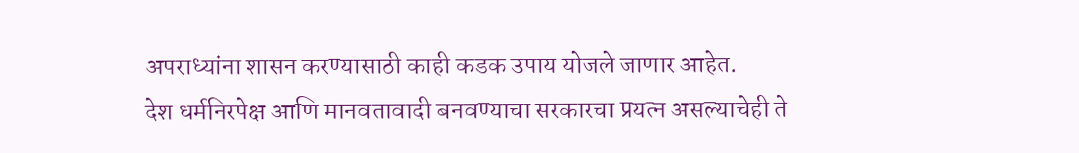अपराध्यांना शासन करण्यासाठी काही कडक उपाय योजले जाणार आहेत.
देश धर्मनिरपेक्ष आणि मानवतावादी बनवण्याचा सरकारचा प्रयत्न असल्याचेही ते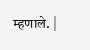म्हणाले. |